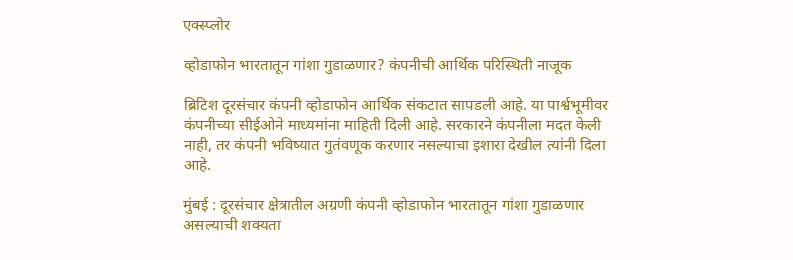एक्स्प्लोर

व्होडाफोन भारतातून गांशा गुडाळणार? कंपनीची आर्थिक परिस्थिती नाजूक

ब्रिटिश दूरसंचार कंपनी व्होडाफोन आर्थिक संकटात सापडली आहे. या पार्श्वभूमीवर कंपनीच्या सीईओने माध्यमांना माहिती दिली आहे. सरकारने कंपनीला मदत केली नाही, तर कंपनी भविष्यात गुतंवणूक करणार नसल्याचा इशारा देखील त्यांनी दिला आहे.

मुंबई : दूरसंचार क्षेत्रातील अग्रणी कंपनी व्होडाफोन भारतातून गांशा गुडाळणार असल्याची शक्यता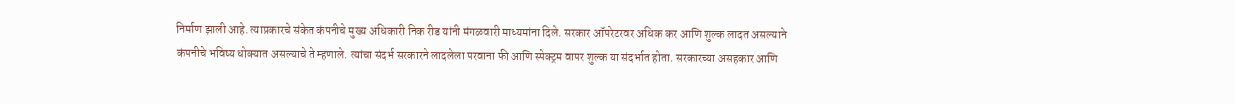निर्माण झाली आहे. त्याप्रकारचे संकेत कंपनीचे मुख्य अधिकारी निक रीड यांनी मंगळवारी माध्यमांना दिले. सरकार ऑपरेटरवर अधिक कर आणि शुल्क लादत असल्याने कंपनीचे भविष्य धोक्यात असल्याचे ते म्हणाले. त्यांचा संदर्भ सरकारने लादलेला परवाना फी आणि स्पेक्ट्रम वापर शुल्क या संदर्भात होता. सरकारच्या असहकार आणि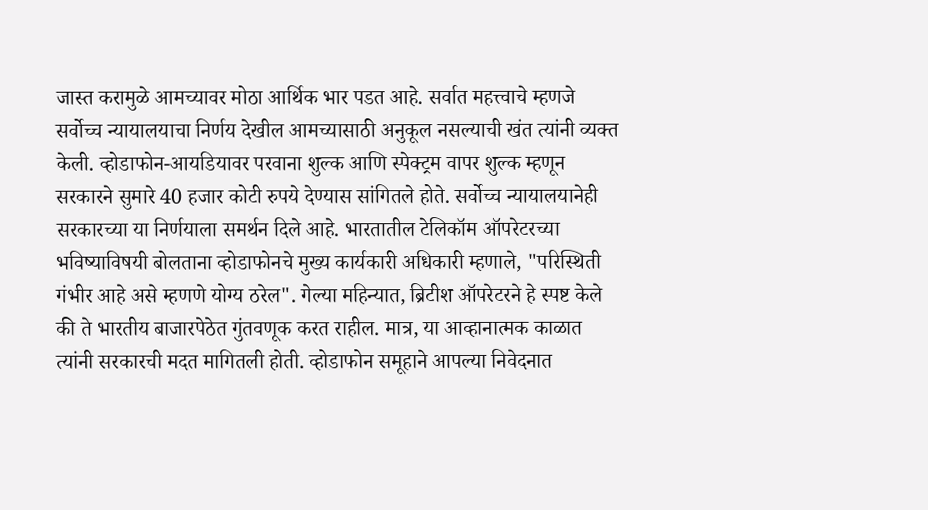जास्त करामुळे आमच्यावर मोठा आर्थिक भार पडत आहे. सर्वात महत्त्वाचे म्हणजे सर्वोच्च न्यायालयाचा निर्णय देखील आमच्यासाठी अनुकूल नसल्याची खंत त्यांनी व्यक्त केली. व्होडाफोन-आयडियावर परवाना शुल्क आणि स्पेक्ट्रम वापर शुल्क म्हणून सरकारने सुमारे 40 हजार कोटी रुपये देण्यास सांगितले होते. सर्वोच्च न्यायालयानेही सरकारच्या या निर्णयाला समर्थन दिले आहे. भारतातील टेलिकॉम ऑपरेटरच्या भविष्याविषयी बोलताना व्होडाफोनचे मुख्य कार्यकारी अधिकारी म्हणाले, "परिस्थिती गंभीर आहे असे म्हणणे योग्य ठरेल". गेल्या महिन्यात, ब्रिटीश ऑपरेटरने हे स्पष्ट केले की ते भारतीय बाजारपेठेत गुंतवणूक करत राहील. मात्र, या आव्हानात्मक काळात त्यांनी सरकारची मदत मागितली होती. व्होडाफोन समूहाने आपल्या निवेदनात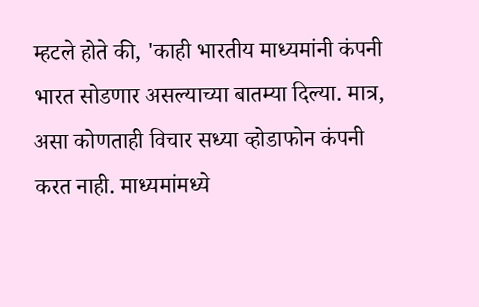म्हटले होते की, 'काही भारतीय माध्यमांनी कंपनी भारत सोडणार असल्याच्या बातम्या दिल्या. मात्र, असा कोणताही विचार सध्या व्होडाफोन कंपनी करत नाही. माध्यमांमध्ये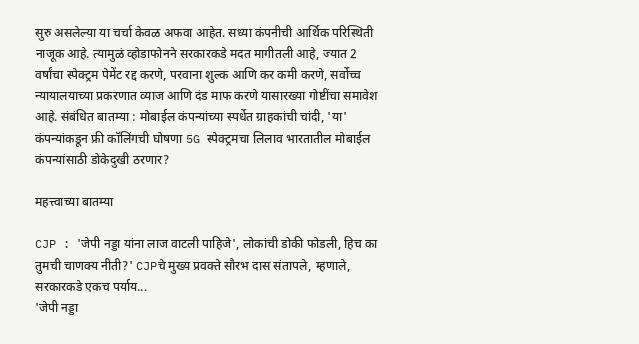सुरु असलेल्या या चर्चा केवळ अफवा आहेत. सध्या कंपनीची आर्थिक परिस्थिती नाजूक आहे. त्यामुळं व्होडाफोनने सरकारकडे मदत मागीतली आहे, ज्यात 2 वर्षांचा स्पेक्ट्रम पेमेंट रद्द करणे, परवाना शुल्क आणि कर कमी करणे, सर्वोच्च न्यायालयाच्या प्रकरणात व्याज आणि दंड माफ करणे यासारख्या गोष्टींचा समावेश आहे. संबंधित बातम्या : मोबाईल कंपन्यांच्या स्पर्धेत ग्राहकांची चांदी, 'या' कंपन्यांकडून फ्री कॉलिंगची घोषणा 5G स्पेक्ट्रमचा लिलाव भारतातील मोबाईल कंपन्यांसाठी डोकेदुखी ठरणार?

महत्त्वाच्या बातम्या

CJP : 'जेपी नड्डा यांना लाज वाटली पाहिजे', लोकांची डोकी फोडली, हिच का तुमची चाणक्य नीती?' CJPचे मुख्य प्रवक्ते सौरभ दास संतापले, म्हणाले, सरकारकडे एकच पर्याय...
'जेपी नड्डा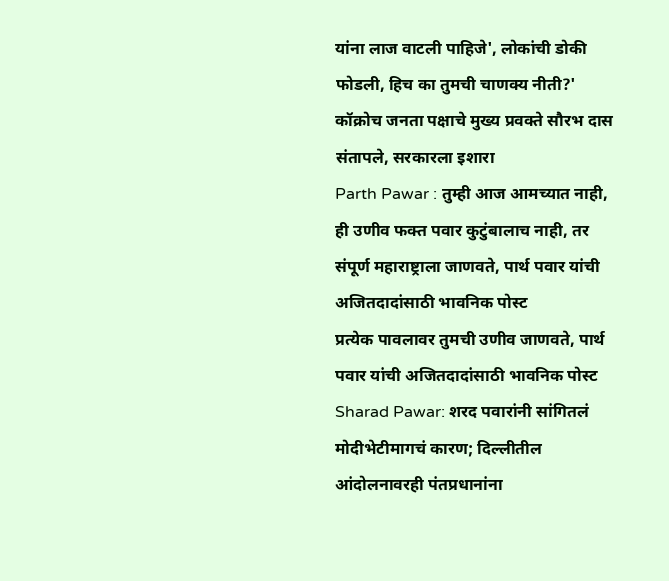यांना लाज वाटली पाहिजे', लोकांची डोकी फोडली, हिच का तुमची चाणक्य नीती?' कॉक्रोच जनता पक्षाचे मुख्य प्रवक्ते सौरभ दास संतापले, सरकारला इशारा
Parth Pawar : तुम्ही आज आमच्यात नाही, ही उणीव फक्त पवार कुटुंबालाच नाही, तर संपूर्ण महाराष्ट्राला जाणवते, पार्थ पवार यांची अजितदादांसाठी भावनिक पोस्ट
प्रत्येक पावलावर तुमची उणीव जाणवते, पार्थ पवार यांची अजितदादांसाठी भावनिक पोस्ट
Sharad Pawar: शरद पवारांनी सांगितलं मोदीभेटीमागचं कारण; दिल्लीतील आंदोलनावरही पंतप्रधानांना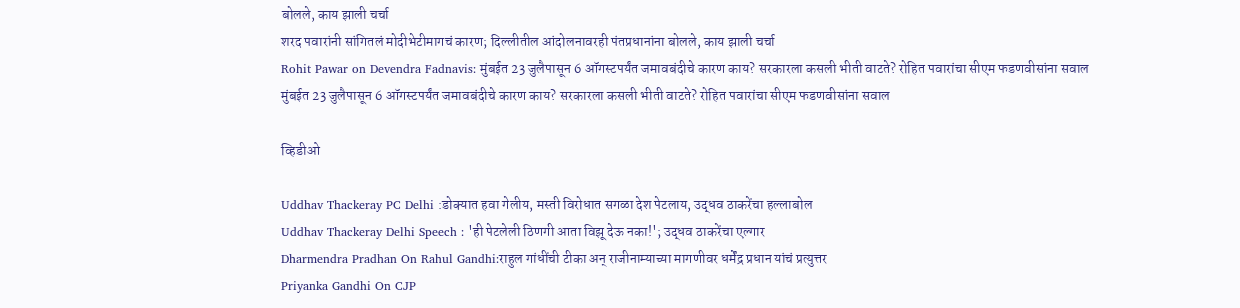बोलले, काय झाली चर्चा
शरद पवारांनी सांगितलं मोदीभेटीमागचं कारण; दिल्लीतील आंदोलनावरही पंतप्रधानांना बोलले, काय झाली चर्चा
Rohit Pawar on Devendra Fadnavis: मुंबईत 23 जुलैपासून 6 ऑगस्टपर्यंत जमावबंदीचे कारण काय? सरकारला कसली भीती वाटते? रोहित पवारांचा सीएम फडणवीसांना सवाल
मुंबईत 23 जुलैपासून 6 ऑगस्टपर्यंत जमावबंदीचे कारण काय? सरकारला कसली भीती वाटते? रोहित पवारांचा सीएम फडणवीसांना सवाल

व्हिडीओ

Uddhav Thackeray PC Delhi :डोक्यात हवा गेलीय, मस्ती विरोधात सगळा देश पेटलाय, उद्धव ठाकरेंचा हल्लाबोल
Uddhav Thackeray Delhi Speech : 'ही पेटलेली ठिणगी आता विझू देऊ नका!'; उद्धव ठाकरेंचा एल्गार
Dharmendra Pradhan On Rahul Gandhi:राहुल गांधींची टीका अन् राजीनाम्याच्या मागणीवर धर्मेंद्र प्रधान यांचं प्रत्युत्तर
Priyanka Gandhi On CJP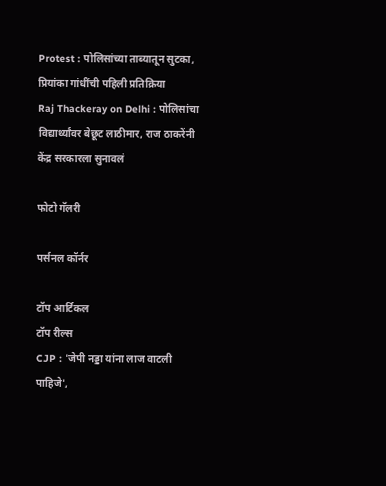Protest : पोलिसांच्या ताब्यातून सुटका, प्रियांका गांधींची पहिली प्रतिक्रिया
Raj Thackeray on Delhi : पोलिसांचा विद्यार्थ्यांवर बेछूट लाठीमार, राज ठाकरेंनी केंद्र सरकारला सुनावलं

फोटो गॅलरी

पर्सनल कॉर्नर

टॉप आर्टिकल
टॉप रील्स
CJP : 'जेपी नड्डा यांना लाज वाटली पाहिजे',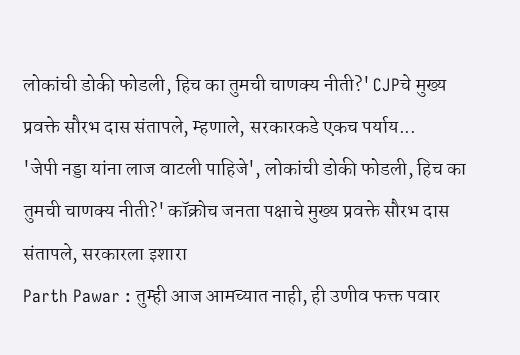लोकांची डोकी फोडली, हिच का तुमची चाणक्य नीती?' CJPचे मुख्य प्रवक्ते सौरभ दास संतापले, म्हणाले, सरकारकडे एकच पर्याय...
'जेपी नड्डा यांना लाज वाटली पाहिजे', लोकांची डोकी फोडली, हिच का तुमची चाणक्य नीती?' कॉक्रोच जनता पक्षाचे मुख्य प्रवक्ते सौरभ दास संतापले, सरकारला इशारा
Parth Pawar : तुम्ही आज आमच्यात नाही, ही उणीव फक्त पवार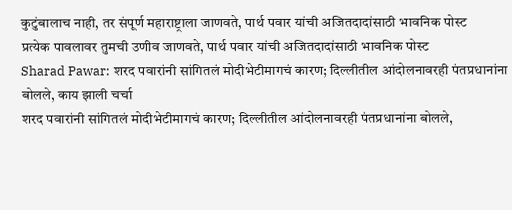कुटुंबालाच नाही, तर संपूर्ण महाराष्ट्राला जाणवते, पार्थ पवार यांची अजितदादांसाठी भावनिक पोस्ट
प्रत्येक पावलावर तुमची उणीव जाणवते, पार्थ पवार यांची अजितदादांसाठी भावनिक पोस्ट
Sharad Pawar: शरद पवारांनी सांगितलं मोदीभेटीमागचं कारण; दिल्लीतील आंदोलनावरही पंतप्रधानांना बोलले, काय झाली चर्चा
शरद पवारांनी सांगितलं मोदीभेटीमागचं कारण; दिल्लीतील आंदोलनावरही पंतप्रधानांना बोलले,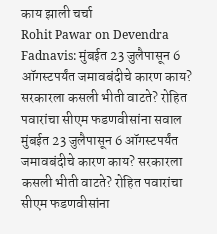काय झाली चर्चा
Rohit Pawar on Devendra Fadnavis: मुंबईत 23 जुलैपासून 6 ऑगस्टपर्यंत जमावबंदीचे कारण काय? सरकारला कसली भीती वाटते? रोहित पवारांचा सीएम फडणवीसांना सवाल
मुंबईत 23 जुलैपासून 6 ऑगस्टपर्यंत जमावबंदीचे कारण काय? सरकारला कसली भीती वाटते? रोहित पवारांचा सीएम फडणवीसांना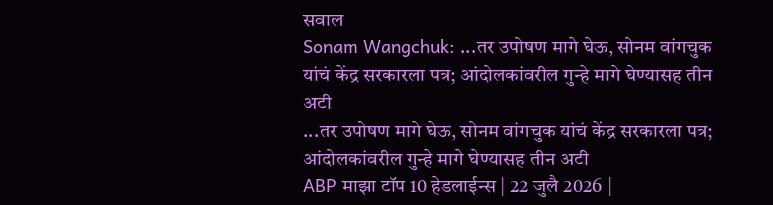सवाल
Sonam Wangchuk: ...तर उपोषण मागे घेऊ, सोनम वांगचुक यांचं केंद्र सरकारला पत्र; आंदोलकांवरील गुन्हे मागे घेण्यासह तीन अटी
...तर उपोषण मागे घेऊ, सोनम वांगचुक यांचं केंद्र सरकारला पत्र; आंदोलकांवरील गुन्हे मागे घेण्यासह तीन अटी
ABP माझा टॉप 10 हेडलाईन्स | 22 जुलै 2026 |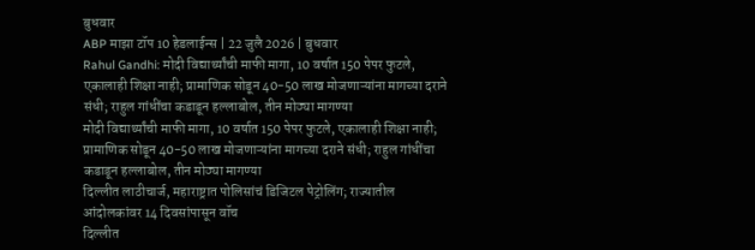बुधवार
ABP माझा टॉप 10 हेडलाईन्स | 22 जुलै 2026 | बुधवार
Rahul Gandhi: मोदी विद्यार्थ्यांची माफी मागा, 10 वर्षात 150 पेपर फुटले, एकालाही शिक्षा नाही; प्रामाणिक सोडून 40-50 लाख मोजणाऱ्यांना मागच्या दराने संधी; राहुल गांधींचा कडाडून हल्लाबोल, तीन मोठ्या मागण्या
मोदी विद्यार्थ्यांची माफी मागा, 10 वर्षात 150 पेपर फुटले, एकालाही शिक्षा नाही; प्रामाणिक सोडून 40-50 लाख मोजणाऱ्यांना मागच्या दराने संधी; राहुल गांधींचा कडाडून हल्लाबोल, तीन मोठ्या मागण्या
दिल्लीत लाठीचार्ज, महाराष्ट्रात पोलिसांचं डिजिटल पेट्रोलिंग; राज्यातील आंदोलकांवर 14 दिवसांपासून वॉच
दिल्लीत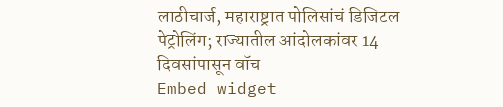लाठीचार्ज, महाराष्ट्रात पोलिसांचं डिजिटल पेट्रोलिंग; राज्यातील आंदोलकांवर 14 दिवसांपासून वॉच
Embed widget